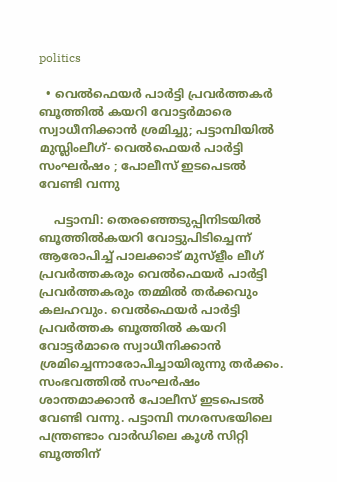politics

  • വെല്‍ഫെയര്‍ പാര്‍ട്ടി പ്രവര്‍ത്തകര്‍ ബൂത്തില്‍ കയറി വോട്ടര്‍മാരെ സ്വാധീനിക്കാന്‍ ശ്രമിച്ചു; പട്ടാമ്പിയില്‍ മുസ്ലിംലീഗ്- വെല്‍ഫെയര്‍ പാര്‍ട്ടി സംഘര്‍ഷം ; പോലീസ് ഇടപെടല്‍ വേണ്ടി വന്നു

    പട്ടാമ്പി: തെരഞ്ഞെടുപ്പിനിടയില്‍ ബൂത്തില്‍കയറി വോട്ടുപിടിച്ചെന്ന് ആരോപിച്ച് പാലക്കാട് മുസ്‌ളീം ലീഗ് പ്രവര്‍ത്തകരും വെല്‍ഫെയര്‍ പാര്‍ട്ടി പ്രവര്‍ത്തകരും തമ്മില്‍ തര്‍ക്കവും കലഹവും. വെല്‍ഫെയര്‍ പാര്‍ട്ടി പ്രവര്‍ത്തക ബൂത്തില്‍ കയറി വോട്ടര്‍മാരെ സ്വാധീനിക്കാന്‍ ശ്രമിച്ചെന്നാരോപിച്ചായിരുന്നു തര്‍ക്കം. സംഭവത്തില്‍ സംഘര്‍ഷം ശാന്തമാക്കാന്‍ പോലീസ് ഇടപെടല്‍ വേണ്ടി വന്നു. പട്ടാമ്പി നഗരസഭയിലെ പന്ത്രണ്ടാം വാര്‍ഡിലെ കൂള്‍ സിറ്റി ബൂത്തിന്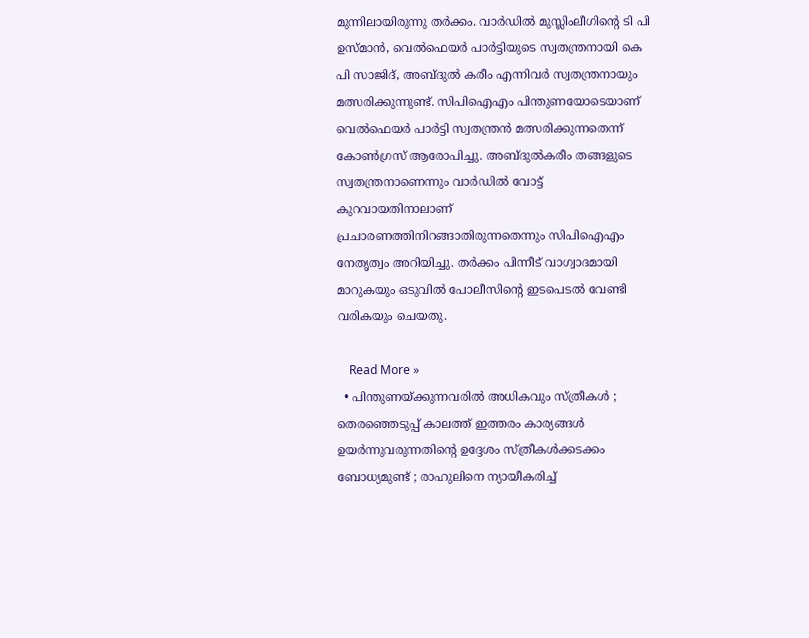മുന്നിലായിരുന്നു തര്‍ക്കം. വാര്‍ഡില്‍ മുസ്ലിംലീഗിന്റെ ടി പി ഉസ്മാന്‍, വെല്‍ഫെയര്‍ പാര്‍ട്ടിയുടെ സ്വതന്ത്രനായി കെ പി സാജിദ്, അബ്ദുല്‍ കരീം എന്നിവര്‍ സ്വതന്ത്രനായും മത്സരിക്കുന്നുണ്ട്. സിപിഐഎം പിന്തുണയോടെയാണ് വെല്‍ഫെയര്‍ പാര്‍ട്ടി സ്വതന്ത്രന്‍ മത്സരിക്കുന്നതെന്ന് കോണ്‍ഗ്രസ് ആരോപിച്ചു. അബ്ദുല്‍കരീം തങ്ങളുടെ സ്വതന്ത്രനാണെന്നും വാര്‍ഡില്‍ വോട്ട് കുറവായതിനാലാണ് പ്രചാരണത്തിനിറങ്ങാതിരുന്നതെന്നും സിപിഐഎം നേതൃത്വം അറിയിച്ചു. തര്‍ക്കം പിന്നീട് വാഗ്വാദമായി മാറുകയും ഒടുവില്‍ പോലീസിന്റെ ഇടപെടല്‍ വേണ്ടി വരികയും ചെയതു.

    Read More »
  • പിന്തുണയ്ക്കുന്നവരില്‍ അധികവും സ്ത്രീകള്‍ ; തെരഞ്ഞെടുപ്പ് കാലത്ത് ഇത്തരം കാര്യങ്ങള്‍ ഉയര്‍ന്നുവരുന്നതിന്റെ ഉദ്ദേശം സ്ത്രീകള്‍ക്കടക്കം ബോധ്യമുണ്ട് ; രാഹുലിനെ ന്യായീകരിച്ച്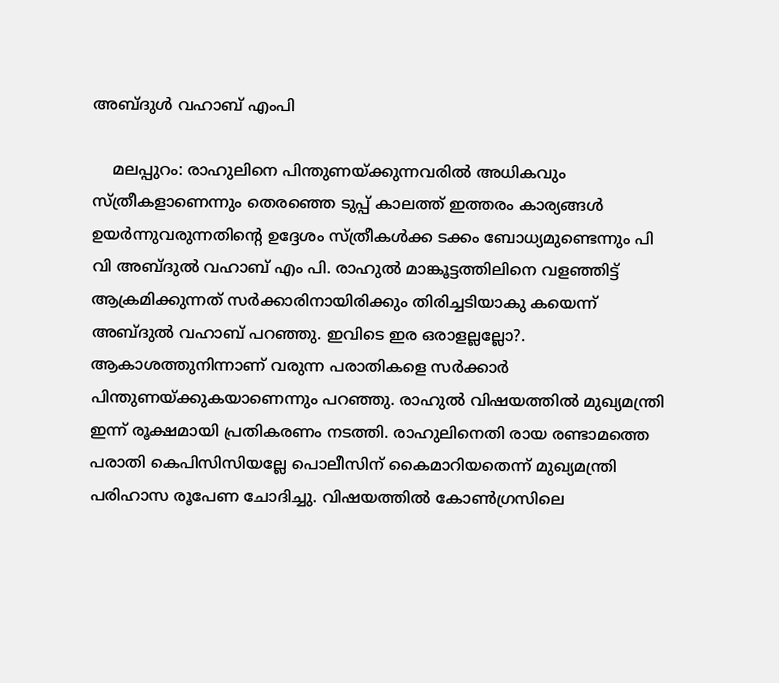അബ്ദുള്‍ വഹാബ് എംപി

    മലപ്പുറം: രാഹുലിനെ പിന്തുണയ്ക്കുന്നവരില്‍ അധികവും സ്ത്രീകളാണെന്നും തെരഞ്ഞെ ടുപ്പ് കാലത്ത് ഇത്തരം കാര്യങ്ങള്‍ ഉയര്‍ന്നുവരുന്നതിന്റെ ഉദ്ദേശം സ്ത്രീകള്‍ക്ക ടക്കം ബോധ്യമുണ്ടെന്നും പി വി അബ്ദുല്‍ വഹാബ് എം പി. രാഹുല്‍ മാങ്കൂട്ടത്തിലിനെ വളഞ്ഞിട്ട് ആക്രമിക്കുന്നത് സര്‍ക്കാരിനായിരിക്കും തിരിച്ചടിയാകു കയെന്ന് അബ്ദുല്‍ വഹാബ് പറഞ്ഞു. ഇവിടെ ഇര ഒരാളല്ലല്ലോ?. ആകാശത്തുനിന്നാണ് വരുന്ന പരാതികളെ സര്‍ക്കാര്‍ പിന്തുണയ്ക്കുകയാണെന്നും പറഞ്ഞു. രാഹുല്‍ വിഷയത്തില്‍ മുഖ്യമന്ത്രി ഇന്ന് രൂക്ഷമായി പ്രതികരണം നടത്തി. രാഹുലിനെതി രായ രണ്ടാമത്തെ പരാതി കെപിസിസിയല്ലേ പൊലീസിന് കൈമാറിയതെന്ന് മുഖ്യമന്ത്രി പരിഹാസ രൂപേണ ചോദിച്ചു. വിഷയത്തില്‍ കോണ്‍ഗ്രസിലെ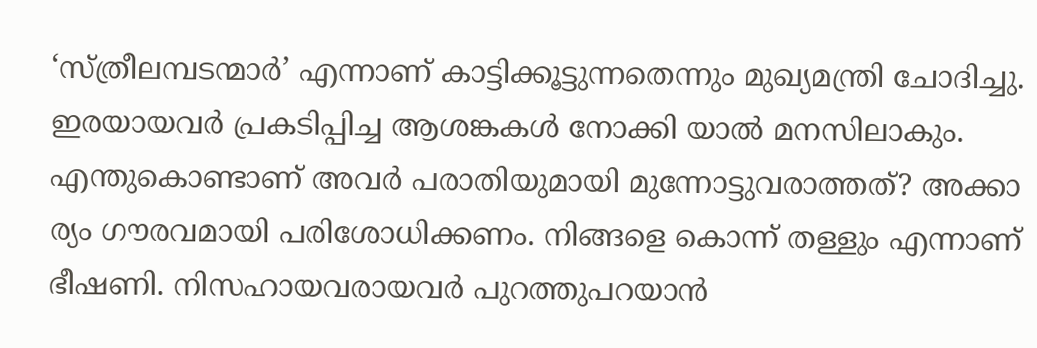‘സ്ത്രീലമ്പടന്മാര്‍’ എന്നാണ് കാട്ടിക്കൂട്ടുന്നതെന്നും മുഖ്യമന്ത്രി ചോദിച്ചു. ഇരയായവര്‍ പ്രകടിപ്പിച്ച ആശങ്കകള്‍ നോക്കി യാല്‍ മനസിലാകും. എന്തുകൊണ്ടാണ് അവര്‍ പരാതിയുമായി മുന്നോട്ടുവരാത്തത്? അക്കാ ര്യം ഗൗരവമായി പരിശോധിക്കണം. നിങ്ങളെ കൊന്ന് തള്ളും എന്നാണ് ഭീഷണി. നിസഹായവരായവര്‍ പുറത്തുപറയാന്‍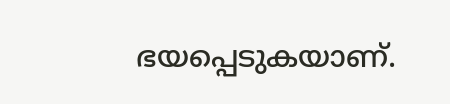ഭയപ്പെടുകയാണ്.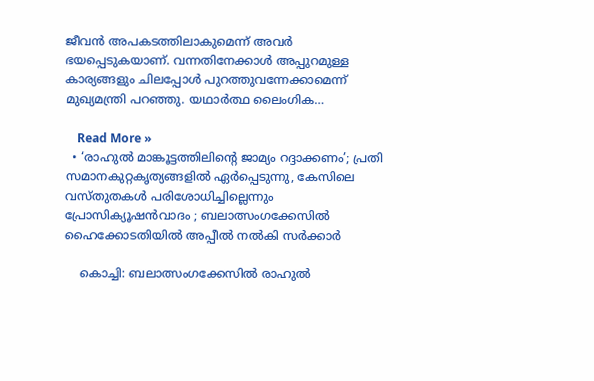ജീവന്‍ അപകടത്തിലാകുമെന്ന് അവര്‍ ഭയപ്പെടുകയാണ്. വന്നതിനേക്കാള്‍ അപ്പുറമുള്ള കാര്യങ്ങളും ചിലപ്പോള്‍ പുറത്തുവന്നേക്കാമെന്ന് മുഖ്യമന്ത്രി പറഞ്ഞു. യഥാര്‍ത്ഥ ലൈംഗിക…

    Read More »
  • ‘രാഹുല്‍ മാങ്കൂട്ടത്തിലിന്റെ ജാമ്യം റദ്ദാക്കണം’; പ്രതി സമാനകുറ്റകൃത്യങ്ങളില്‍ ഏര്‍പ്പെടുന്നു, കേസിലെ വസ്തുതകള്‍ പരിശോധിച്ചില്ലെന്നും പ്രോസിക്യൂഷന്‍വാദം ; ബലാത്സംഗക്കേസില്‍ ഹൈക്കോടതിയില്‍ അപ്പീല്‍ നല്‍കി സര്‍ക്കാര്‍

    കൊച്ചി: ബലാത്സംഗക്കേസില്‍ രാഹുല്‍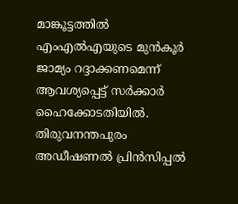മാങ്കൂട്ടത്തില്‍ എംഎല്‍എയുടെ മുന്‍കൂര്‍ ജാമ്യം റദ്ദാക്കണമെന്ന് ആവശ്യപ്പെട്ട് സര്‍ക്കാര്‍ ഹൈക്കോടതിയില്‍. തിരുവനന്തപുരം അഡീഷണല്‍ പ്രിന്‍സിപ്പല്‍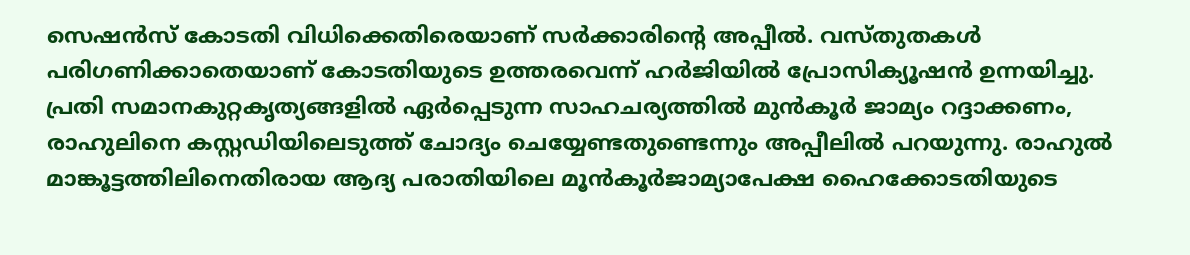സെഷന്‍സ് കോടതി വിധിക്കെതിരെയാണ് സര്‍ക്കാരിന്റെ അപ്പീല്‍. വസ്തുതകള്‍ പരിഗണിക്കാതെയാണ് കോടതിയുടെ ഉത്തരവെന്ന് ഹര്‍ജിയില്‍ പ്രോസിക്യൂഷന്‍ ഉന്നയിച്ചു. പ്രതി സമാനകുറ്റകൃത്യങ്ങളില്‍ ഏര്‍പ്പെടുന്ന സാഹചര്യത്തില്‍ മുന്‍കൂര്‍ ജാമ്യം റദ്ദാക്കണം, രാഹുലിനെ കസ്റ്റഡിയിലെടുത്ത് ചോദ്യം ചെയ്യേണ്ടതുണ്ടെന്നും അപ്പീലില്‍ പറയുന്നു. രാഹുല്‍ മാങ്കൂട്ടത്തിലിനെതിരായ ആദ്യ പരാതിയിലെ മൂന്‍കൂര്‍ജാമ്യാപേക്ഷ ഹൈക്കോടതിയുടെ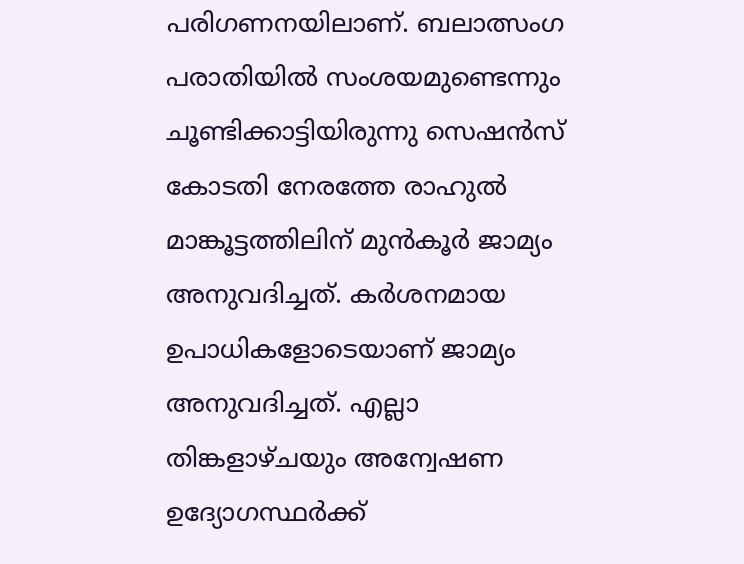പരിഗണനയിലാണ്. ബലാത്സംഗ പരാതിയില്‍ സംശയമുണ്ടെന്നും ചൂണ്ടിക്കാട്ടിയിരുന്നു സെഷന്‍സ് കോടതി നേരത്തേ രാഹുല്‍ മാങ്കൂട്ടത്തിലിന് മുന്‍കൂര്‍ ജാമ്യം അനുവദിച്ചത്. കര്‍ശനമായ ഉപാധികളോടെയാണ് ജാമ്യം അനുവദിച്ചത്. എല്ലാ തിങ്കളാഴ്ചയും അന്വേഷണ ഉദ്യോഗസ്ഥര്‍ക്ക്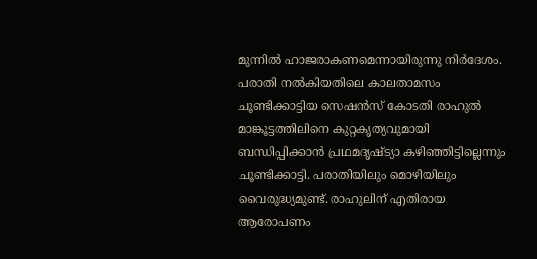മുന്നില്‍ ഹാജരാകണമെന്നായിരുന്നു നിര്‍ദേശം. പരാതി നല്‍കിയതിലെ കാലതാമസം ചൂണ്ടിക്കാട്ടിയ സെഷന്‍സ് കോടതി രാഹുല്‍ മാങ്കൂട്ടത്തിലിനെ കുറ്റകൃത്യവുമായി ബന്ധിപ്പിക്കാന്‍ പ്രഥമദൃഷ്ട്യാ കഴിഞ്ഞിട്ടില്ലെന്നും ചൂണ്ടിക്കാട്ടി. പരാതിയിലും മൊഴിയിലും വൈരുദ്ധ്യമുണ്ട്. രാഹുലിന് എതിരായ ആരോപണം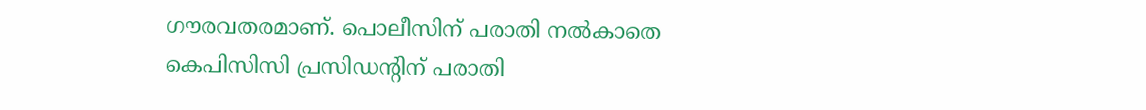ഗൗരവതരമാണ്. പൊലീസിന് പരാതി നല്‍കാതെ കെപിസിസി പ്രസിഡന്റിന് പരാതി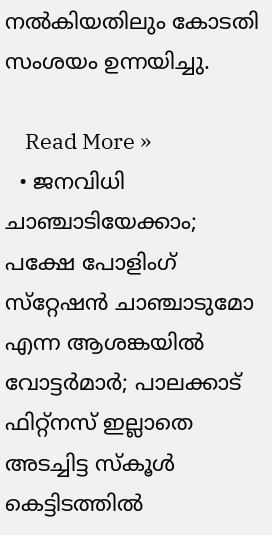നല്‍കിയതിലും കോടതി സംശയം ഉന്നയിച്ചു.

    Read More »
  • ജനവിധി ചാഞ്ചാടിയേക്കാം; പക്ഷേ പോളിംഗ് സ്‌റ്റേഷന്‍ ചാഞ്ചാടുമോ എന്ന ആശങ്കയില്‍ വോട്ടര്‍മാര്‍; പാലക്കാട് ഫിറ്റ്‌നസ് ഇല്ലാതെ അടച്ചിട്ട സ്‌കൂള്‍ കെട്ടിടത്തില്‍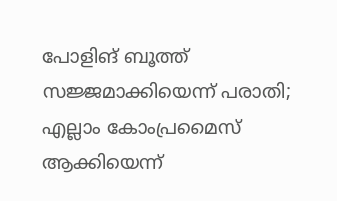പോളിങ് ബൂത്ത് സജ്ജമാക്കിയെന്ന് പരാതി; എല്ലാം കോംപ്രമൈസ് ആക്കിയെന്ന്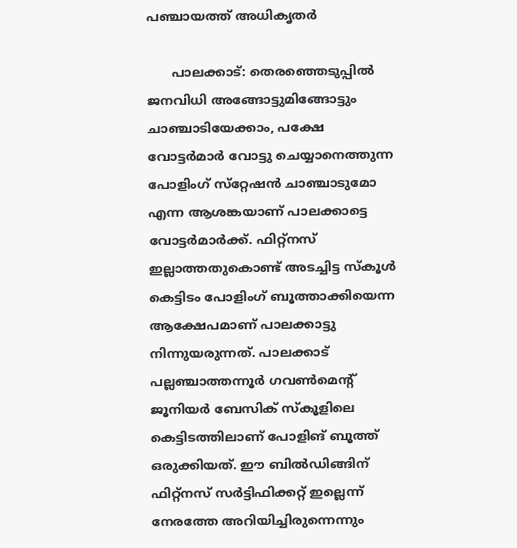പഞ്ചായത്ത് അധികൃതര്‍

      പാലക്കാട്: തെരഞ്ഞെടുപ്പില്‍ ജനവിധി അങ്ങോട്ടുമിങ്ങോട്ടും ചാഞ്ചാടിയേക്കാം, പക്ഷേ വോട്ടര്‍മാര്‍ വോട്ടു ചെയ്യാനെത്തുന്ന പോളിംഗ് സ്‌റ്റേഷന്‍ ചാഞ്ചാടുമോ എന്ന ആശങ്കയാണ് പാലക്കാട്ടെ വോട്ടര്‍മാര്‍ക്ക്. ഫിറ്റ്‌നസ് ഇല്ലാത്തതുകൊണ്ട് അടച്ചിട്ട സ്‌കൂള്‍ കെട്ടിടം പോളിംഗ് ബൂത്താക്കിയെന്ന ആക്ഷേപമാണ് പാലക്കാട്ടു നിന്നുയരുന്നത്. പാലക്കാട് പല്ലഞ്ചാത്തന്നൂര്‍ ഗവണ്‍മെന്റ് ജൂനിയര്‍ ബേസിക് സ്‌കൂളിലെ കെട്ടിടത്തിലാണ് പോളിങ് ബൂത്ത് ഒരുക്കിയത്. ഈ ബില്‍ഡിങ്ങിന് ഫിറ്റ്‌നസ് സര്‍ട്ടിഫിക്കറ്റ് ഇല്ലെന്ന് നേരത്തേ അറിയിച്ചിരുന്നെന്നും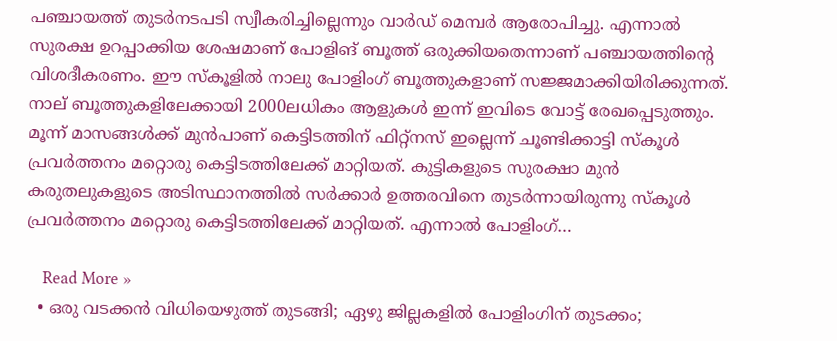പഞ്ചായത്ത് തുടര്‍നടപടി സ്വീകരിച്ചില്ലെന്നും വാര്‍ഡ് മെമ്പര്‍ ആരോപിച്ചു. എന്നാല്‍ സുരക്ഷ ഉറപ്പാക്കിയ ശേഷമാണ് പോളിങ് ബൂത്ത് ഒരുക്കിയതെന്നാണ് പഞ്ചായത്തിന്റെ വിശദീകരണം. ഈ സ്‌കൂളില്‍ നാലു പോളിംഗ് ബൂത്തുകളാണ് സജ്ജമാക്കിയിരിക്കുന്നത്. നാല് ബൂത്തുകളിലേക്കായി 2000ലധികം ആളുകള്‍ ഇന്ന് ഇവിടെ വോട്ട് രേഖപ്പെടുത്തും. മൂന്ന് മാസങ്ങള്‍ക്ക് മുന്‍പാണ് കെട്ടിടത്തിന് ഫിറ്റ്നസ് ഇല്ലെന്ന് ചൂണ്ടിക്കാട്ടി സ്‌കൂള്‍ പ്രവര്‍ത്തനം മറ്റൊരു കെട്ടിടത്തിലേക്ക് മാറ്റിയത്. കുട്ടികളുടെ സുരക്ഷാ മുന്‍ കരുതലുകളുടെ അടിസ്ഥാനത്തില്‍ സര്‍ക്കാര്‍ ഉത്തരവിനെ തുടര്‍ന്നായിരുന്നു സ്‌കൂള്‍ പ്രവര്‍ത്തനം മറ്റൊരു കെട്ടിടത്തിലേക്ക് മാറ്റിയത്. എന്നാല്‍ പോളിംഗ്…

    Read More »
  • ഒരു വടക്കന്‍ വിധിയെഴുത്ത് തുടങ്ങി; ഏഴു ജില്ലകളില്‍ പോളിംഗിന് തുടക്കം;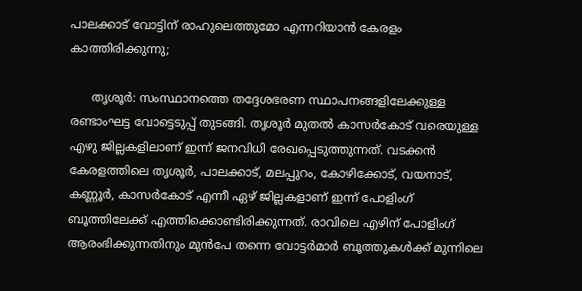പാലക്കാട് വോട്ടിന് രാഹുലെത്തുമോ എന്നറിയാന്‍ കേരളം കാത്തിരിക്കുന്നു;

      തൃശൂര്‍: സംസ്ഥാനത്തെ തദ്ദേശഭരണ സ്ഥാപനങ്ങളിലേക്കുള്ള രണ്ടാംഘട്ട വോട്ടെടുപ്പ് തുടങ്ങി. തൃശൂര്‍ മുതല്‍ കാസര്‍കോട് വരെയുള്ള എഴു ജില്ലകളിലാണ് ഇന്ന് ജനവിധി രേഖപ്പെടുത്തുന്നത്. വടക്കന്‍ കേരളത്തിലെ തൃശൂര്‍, പാലക്കാട്, മലപ്പുറം, കോഴിക്കോട്, വയനാട്, കണ്ണൂര്‍, കാസര്‍കോട് എന്നീ ഏഴ് ജില്ലകളാണ് ഇന്ന് പോളിംഗ് ബൂത്തിലേക്ക് എത്തിക്കൊണ്ടിരിക്കുന്നത്. രാവിലെ എഴിന് പോളിംഗ് ആരംഭിക്കുന്നതിനും മുന്‍പേ തന്നെ വോട്ടര്‍മാര്‍ ബൂത്തുകള്‍ക്ക് മുന്നിലെ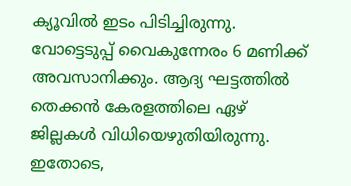ക്യൂവില്‍ ഇടം പിടിച്ചിരുന്നു. വോട്ടെടുപ്പ് വൈകുന്നേരം 6 മണിക്ക് അവസാനിക്കും. ആദ്യ ഘട്ടത്തില്‍ തെക്കന്‍ കേരളത്തിലെ ഏഴ് ജില്ലകള്‍ വിധിയെഴുതിയിരുന്നു. ഇതോടെ,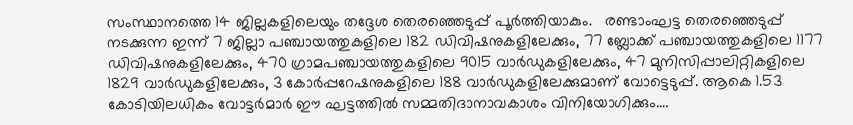സംസ്ഥാനത്തെ 14 ജില്ലകളിലെയും തദ്ദേശ തെരഞ്ഞെടുപ്പ് പൂര്‍ത്തിയാകും.   രണ്ടാംഘട്ട തെരഞ്ഞെടുപ്പ് നടക്കുന്ന ഇന്ന് 7 ജില്ലാ പഞ്ചായത്തുകളിലെ 182 ഡിവിഷനുകളിലേക്കും, 77 ബ്ലോക്ക് പഞ്ചായത്തുകളിലെ 1177 ഡിവിഷനുകളിലേക്കും, 470 ഗ്രാമപഞ്ചായത്തുകളിലെ 9015 വാര്‍ഡുകളിലേക്കും, 47 മുനിസിപ്പാലിറ്റികളിലെ 1829 വാര്‍ഡുകളിലേക്കും, 3 കോര്‍പ്പറേഷനുകളിലെ 188 വാര്‍ഡുകളിലേക്കുമാണ് വോട്ടെടുപ്പ്. ആകെ 1.53 കോടിയിലധികം വോട്ടര്‍മാര്‍ ഈ ഘട്ടത്തില്‍ സമ്മതിദാനാവകാശം വിനിയോഗിക്കും.…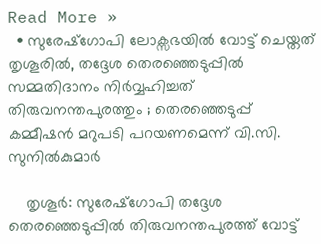Read More »
  • സുരേഷ്ഗോപി ലോക്സഭയില്‍ വോട്ട് ചെയ്തത് തൃശൂരില്‍, തദ്ദേശ തെരഞ്ഞെടുപ്പില്‍ സമ്മതിദാനം നിര്‍വ്വഹിച്ചത് തിരുവനന്തപുരത്തും ; തെരഞ്ഞെടുപ്പ് കമ്മീഷന്‍ മറുപടി പറയണമെന്ന് വി.സി. സുനില്‍കുമാര്‍

    തൃശൂര്‍: സുരേഷ്ഗോപി തദ്ദേശ തെരഞ്ഞെടുപ്പില്‍ തിരുവനന്തപുരത്ത് വോട്ട്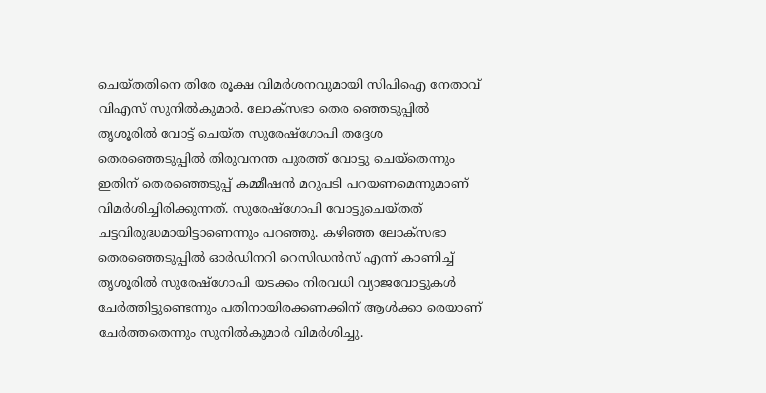ചെയ്തതിനെ തിരേ രൂക്ഷ വിമര്‍ശനവുമായി സിപിഐ നേതാവ് വിഎസ് സുനില്‍കുമാര്‍. ലോക്സഭാ തെര ഞ്ഞെടുപ്പില്‍ തൃശൂരില്‍ വോട്ട് ചെയ്ത സുരേഷ്ഗോപി തദ്ദേശ തെരഞ്ഞെടുപ്പില്‍ തിരുവനന്ത പുരത്ത് വോട്ടു ചെയ്തെന്നും ഇതിന് തെരഞ്ഞെടുപ്പ് കമ്മീഷന്‍ മറുപടി പറയണമെന്നുമാണ് വിമര്‍ശിച്ചിരിക്കുന്നത്. സുരേഷ്ഗോപി വോട്ടുചെയ്തത് ചട്ടവിരുദ്ധമായിട്ടാണെന്നും പറഞ്ഞു. കഴിഞ്ഞ ലോക്സഭാ തെരഞ്ഞെടുപ്പില്‍ ഓര്‍ഡിനറി റെസിഡന്‍സ് എന്ന് കാണിച്ച് തൃശൂരില്‍ സുരേഷ്ഗോപി യടക്കം നിരവധി വ്യാജവോട്ടുകള്‍ ചേര്‍ത്തിട്ടുണ്ടെന്നും പതിനായിരക്കണക്കിന് ആള്‍ക്കാ രെയാണ് ചേര്‍ത്തതെന്നും സുനില്‍കുമാര്‍ വിമര്‍ശിച്ചു.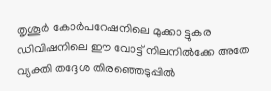തൃശൂര്‍ കോര്‍പറേഷനിലെ മുക്കാ ട്ടുകര ഡിവിഷനിലെ ഈ വോട്ട് നിലനില്‍ക്കേ അതേ വ്യക്തി തദ്ദേശ തിരഞ്ഞെടുപ്പില്‍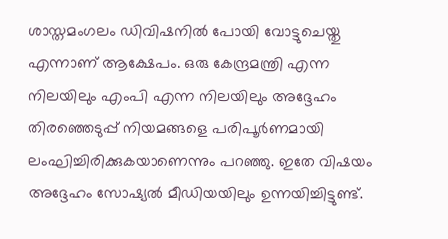ശാസ്തമംഗലം ഡിവിഷനില്‍ പോയി വോട്ടുചെയ്തു എന്നാണ് ആക്ഷേപം. ഒരു കേന്ദ്രമന്ത്രി എന്ന നിലയിലും എംപി എന്ന നിലയിലും അദ്ദേഹം തിരഞ്ഞെടുപ്പ് നിയമങ്ങളെ പരിപൂര്‍ണമായി ലംഘിച്ചിരിക്കുകയാണെന്നും പറഞ്ഞു. ഇതേ വിഷയം അദ്ദേഹം സോഷ്യല്‍ മീഡിയയിലും ഉന്നയിച്ചിട്ടുണ്ട്.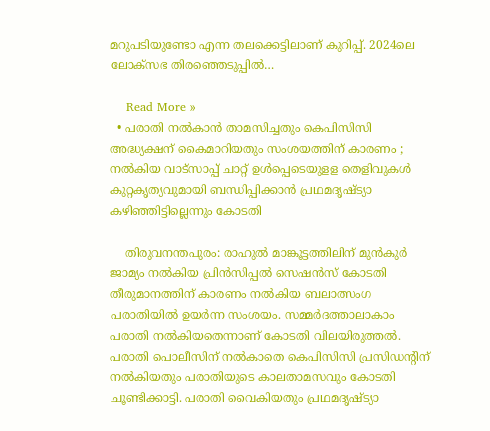മറുപടിയുണ്ടോ എന്ന തലക്കെട്ടിലാണ് കുറിപ്പ്. 2024ലെ ലോക്‌സഭ തിരഞ്ഞെടുപ്പില്‍…

    Read More »
  • പരാതി നല്‍കാന്‍ താമസിച്ചതും കെപിസിസി അദ്ധ്യക്ഷന് കൈമാറിയതും സംശയത്തിന് കാരണം ; നല്‍കിയ വാട്‌സാപ്പ് ചാറ്റ് ഉള്‍പ്പെടെയുളള തെളിവുകള്‍ കുറ്റകൃത്യവുമായി ബന്ധിപ്പിക്കാന്‍ പ്രഥമദൃഷ്ട്യാ കഴിഞ്ഞിട്ടില്ലെന്നും കോടതി

    തിരുവനന്തപുരം: രാഹുല്‍ മാങ്കൂട്ടത്തിലിന് മുന്‍കുര്‍ ജാമ്യം നല്‍കിയ പ്രിന്‍സിപ്പല്‍ സെഷന്‍സ് കോടതി തീരുമാനത്തിന് കാരണം നല്‍കിയ ബലാത്സംഗ പരാതിയില്‍ ഉയര്‍ന്ന സംശയം. സമ്മര്‍ദത്താലാകാം പരാതി നല്‍കിയതെന്നാണ് കോടതി വിലയിരുത്തല്‍. പരാതി പൊലീസിന് നല്‍കാതെ കെപിസിസി പ്രസിഡന്റിന് നല്‍കിയതും പരാതിയുടെ കാലതാമസവും കോടതി ചൂണ്ടിക്കാട്ടി. പരാതി വൈകിയതും പ്രഥമദൃഷ്ട്യാ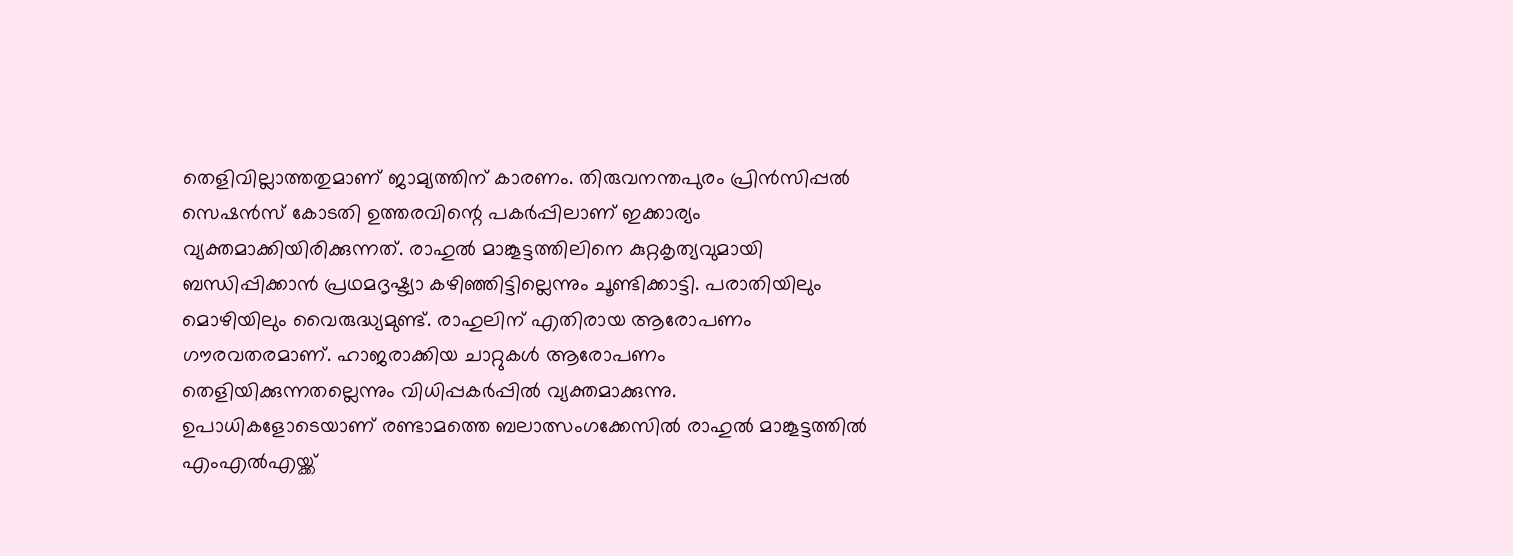തെളിവില്ലാത്തതുമാണ് ജാമ്യത്തിന് കാരണം. തിരുവനന്തപുരം പ്രിന്‍സിപ്പല്‍ സെഷന്‍സ് കോടതി ഉത്തരവിന്റെ പകര്‍പ്പിലാണ് ഇക്കാര്യം വ്യക്തമാക്കിയിരിക്കുന്നത്. രാഹുല്‍ മാങ്കൂട്ടത്തിലിനെ കുറ്റകൃത്യവുമായി ബന്ധിപ്പിക്കാന്‍ പ്രഥമദൃഷ്ട്യാ കഴിഞ്ഞിട്ടില്ലെന്നും ചൂണ്ടിക്കാട്ടി. പരാതിയിലും മൊഴിയിലും വൈരുദ്ധ്യമുണ്ട്. രാഹുലിന് എതിരായ ആരോപണം ഗൗരവതരമാണ്. ഹാജരാക്കിയ ചാറ്റുകള്‍ ആരോപണം തെളിയിക്കുന്നതല്ലെന്നും വിധിപ്പകര്‍പ്പില്‍ വ്യക്തമാക്കുന്നു. ഉപാധികളോടെയാണ് രണ്ടാമത്തെ ബലാത്സംഗക്കേസില്‍ രാഹുല്‍ മാങ്കൂട്ടത്തില്‍ എംഎല്‍എയ്ക്ക്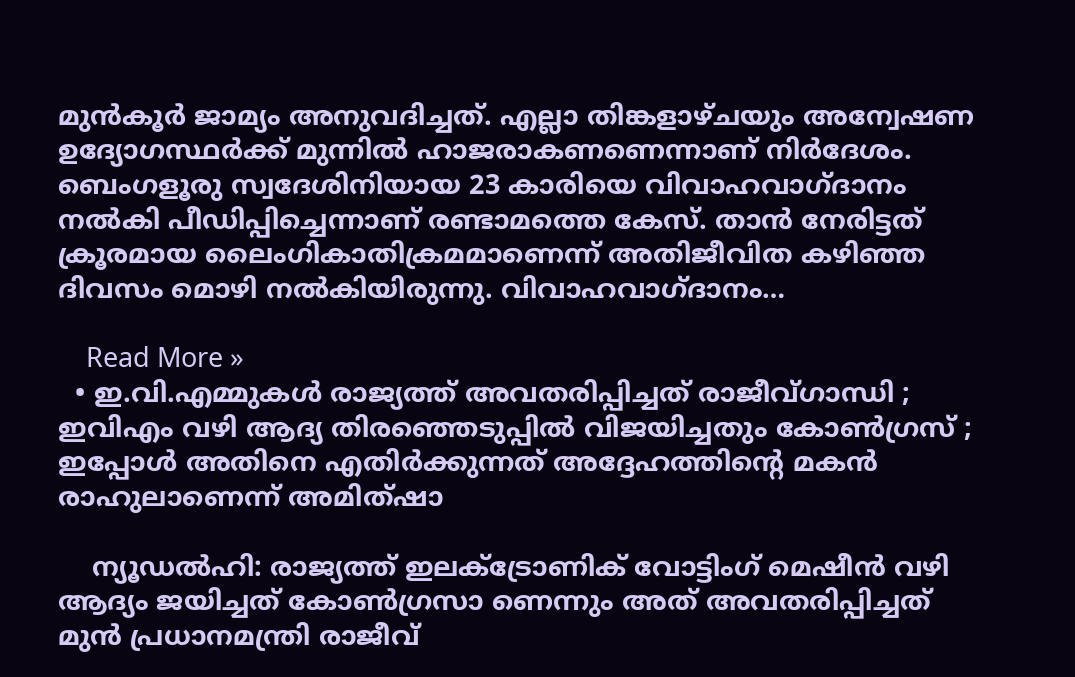മുന്‍കൂര്‍ ജാമ്യം അനുവദിച്ചത്. എല്ലാ തിങ്കളാഴ്ചയും അന്വേഷണ ഉദ്യോഗസ്ഥര്‍ക്ക് മുന്നില്‍ ഹാജരാകണണെന്നാണ് നിര്‍ദേശം. ബെംഗളൂരു സ്വദേശിനിയായ 23 കാരിയെ വിവാഹവാഗ്ദാനം നല്‍കി പീഡിപ്പിച്ചെന്നാണ് രണ്ടാമത്തെ കേസ്. താന്‍ നേരിട്ടത് ക്രൂരമായ ലൈംഗികാതിക്രമമാണെന്ന് അതിജീവിത കഴിഞ്ഞ ദിവസം മൊഴി നല്‍കിയിരുന്നു. വിവാഹവാഗ്ദാനം…

    Read More »
  • ഇ.വി.എമ്മുകള്‍ രാജ്യത്ത് അവതരിപ്പിച്ചത് രാജീവ്ഗാന്ധി ; ഇവിഎം വഴി ആദ്യ തിരഞ്ഞെടുപ്പില്‍ വിജയിച്ചതും കോണ്‍ഗ്രസ് ; ഇപ്പോള്‍ അതിനെ എതിര്‍ക്കുന്നത് അദ്ദേഹത്തിന്റെ മകന്‍ രാഹുലാണെന്ന് അമിത്ഷാ

    ന്യൂഡല്‍ഹി: രാജ്യത്ത് ഇലക്ട്രോണിക് വോട്ടിംഗ് മെഷീന്‍ വഴി ആദ്യം ജയിച്ചത് കോണ്‍ഗ്രസാ ണെന്നും അത് അവതരിപ്പിച്ചത് മുന്‍ പ്രധാനമന്ത്രി രാജീവ്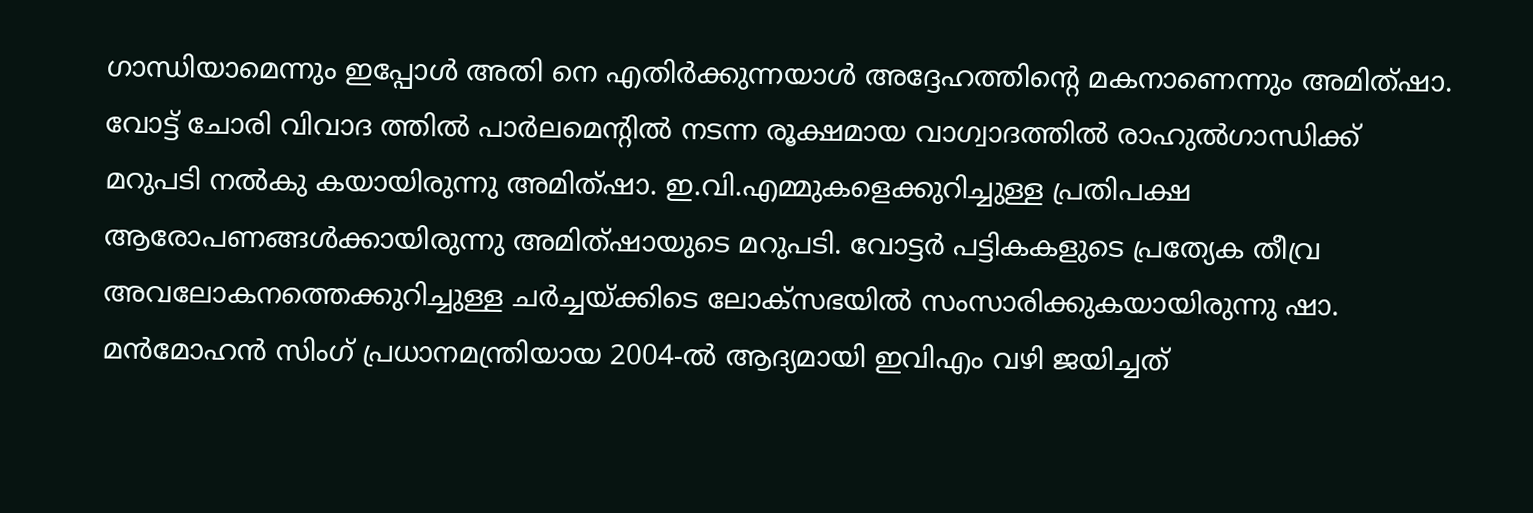ഗാന്ധിയാമെന്നും ഇപ്പോള്‍ അതി നെ എതിര്‍ക്കുന്നയാള്‍ അദ്ദേഹത്തിന്റെ മകനാണെന്നും അമിത്ഷാ. വോട്ട് ചോരി വിവാദ ത്തില്‍ പാര്‍ലമെന്റില്‍ നടന്ന രൂക്ഷമായ വാഗ്വാദത്തില്‍ രാഹുല്‍ഗാന്ധിക്ക് മറുപടി നല്‍കു കയായിരുന്നു അമിത്ഷാ. ഇ.വി.എമ്മുകളെക്കുറിച്ചുള്ള പ്രതിപക്ഷ ആരോപണങ്ങള്‍ക്കായിരുന്നു അമിത്ഷായുടെ മറുപടി. വോട്ടര്‍ പട്ടികകളുടെ പ്രത്യേക തീവ്ര അവലോകനത്തെക്കുറിച്ചുള്ള ചര്‍ച്ചയ്ക്കിടെ ലോക്സഭയില്‍ സംസാരിക്കുകയായിരുന്നു ഷാ. മന്‍മോഹന്‍ സിംഗ് പ്രധാനമന്ത്രിയായ 2004-ല്‍ ആദ്യമായി ഇവിഎം വഴി ജയിച്ചത്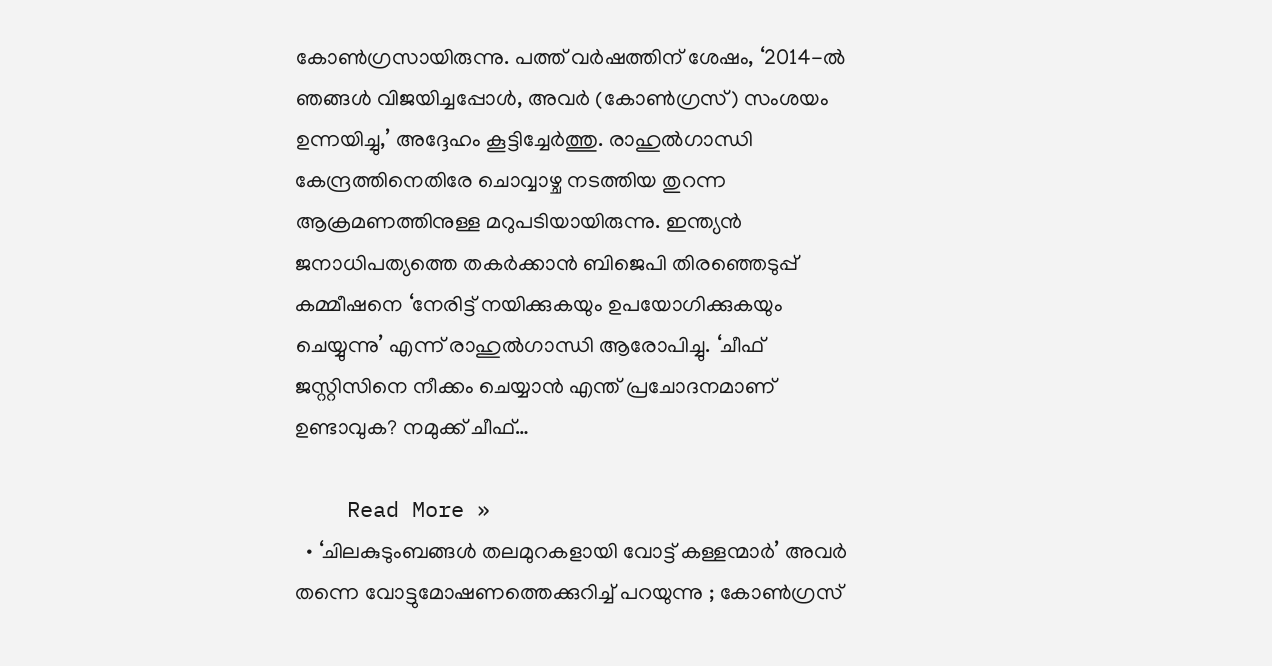കോണ്‍ഗ്രസായിരുന്നു. പത്ത് വര്‍ഷത്തിന് ശേഷം, ‘2014-ല്‍ ഞങ്ങള്‍ വിജയിച്ചപ്പോള്‍, അവര്‍ (കോണ്‍ഗ്രസ്) സംശയം ഉന്നയിച്ചു,’ അദ്ദേഹം കൂട്ടിച്ചേര്‍ത്തു. രാഹുല്‍ഗാന്ധി കേന്ദ്രത്തിനെതിരേ ചൊവ്വാഴ്ച നടത്തിയ തുറന്ന ആക്രമണത്തിനുള്ള മറുപടിയായിരുന്നു. ഇന്ത്യന്‍ ജനാധിപത്യത്തെ തകര്‍ക്കാന്‍ ബിജെപി തിരഞ്ഞെടുപ്പ് കമ്മീഷനെ ‘നേരിട്ട് നയിക്കുകയും ഉപയോഗിക്കുകയും ചെയ്യുന്നു’ എന്ന് രാഹുല്‍ഗാന്ധി ആരോപിച്ചു. ‘ചീഫ് ജസ്റ്റിസിനെ നീക്കം ചെയ്യാന്‍ എന്ത് പ്രചോദനമാണ് ഉണ്ടാവുക? നമുക്ക് ചീഫ്…

    Read More »
  • ‘ചിലകുടുംബങ്ങള്‍ തലമുറകളായി വോട്ട് കള്ളന്മാര്‍’ അവര്‍ തന്നെ വോട്ടുമോഷണത്തെക്കുറിച്ച് പറയുന്നു ; കോണ്‍ഗ്രസ്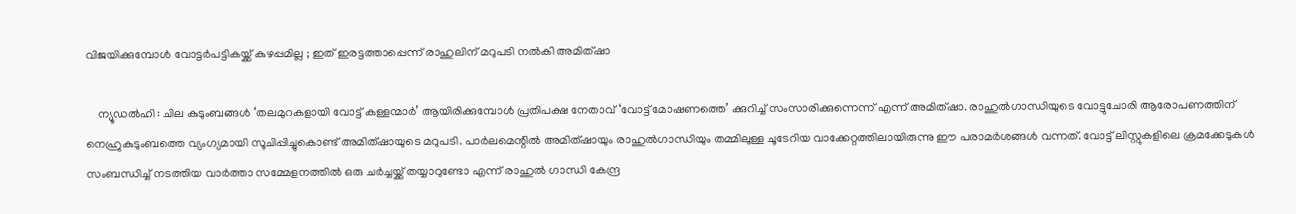വിജയിക്കുമ്പോള്‍ വോട്ടര്‍പട്ടികയ്ക്ക് കുഴപ്പമില്ല ; ഇത് ഇരട്ടത്താപ്പെന്ന് രാഹുലിന് മറുപടി നല്‍കി അമിത്ഷാ

    ന്യൂഡല്‍ഹി : ചില കുടുംബങ്ങള്‍ ‘തലമുറകളായി വോട്ട് കള്ളന്മാര്‍’ ആയിരിക്കുമ്പോള്‍ പ്രതിപക്ഷ നേതാവ് ‘വോട്ട് മോഷണത്തെ’ ക്കുറിച്ച് സംസാരിക്കുന്നെന്ന് എന്ന് അമിത്ഷാ. രാഹുല്‍ഗാന്ധിയുടെ വോട്ടുചോരി ആരോപണത്തിന് നെഹ്രുകുടുംബത്തെ വ്യംഗ്യമായി സൂചിപ്പിച്ചുകൊണ്ട് അമിത്ഷായുടെ മറുപടി. പാര്‍ലമെന്റില്‍ അമിത്ഷായും രാഹുല്‍ഗാന്ധിയും തമ്മിലുള്ള ചൂടേറിയ വാക്കേറ്റത്തിലായിരുന്നു ഈ പരാമര്‍ശങ്ങള്‍ വന്നത്. വോട്ട് ലിസ്റ്റുകളിലെ ക്രമക്കേടുകള്‍ സംബന്ധിച്ച് നടത്തിയ വാര്‍ത്താ സമ്മേളനത്തില്‍ ഒരു ചര്‍ച്ചയ്ക്ക് തയ്യാറുണ്ടോ എന്ന് രാഹുല്‍ ഗാന്ധി കേന്ദ്ര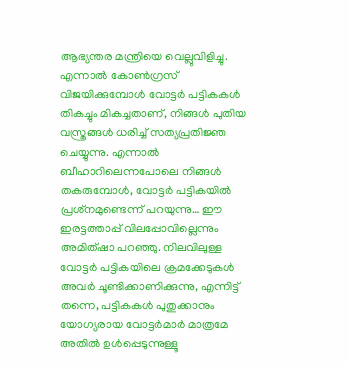ആഭ്യന്തര മന്ത്രിയെ വെല്ലുവിളിച്ചു. എന്നാല്‍ കോണ്‍ഗ്രസ് വിജയിക്കുമ്പോള്‍ വോട്ടര്‍ പട്ടികകള്‍ തികച്ചും മികച്ചതാണ്, നിങ്ങള്‍ പുതിയ വസ്ത്രങ്ങള്‍ ധരിച്ച് സത്യപ്രതിജ്ഞ ചെയ്യുന്നു. എന്നാല്‍ ബീഹാറിലെന്നപോലെ നിങ്ങള്‍ തകരുമ്പോള്‍, വോട്ടര്‍ പട്ടികയില്‍ പ്രശ്‌നമുണ്ടെന്ന് പറയുന്നു… ഈ ഇരട്ടത്താപ്പ് വിലപ്പോവില്ലെന്നും അമിത്ഷാ പറഞ്ഞു. നിലവിലുള്ള വോട്ടര്‍ പട്ടികയിലെ ക്രമക്കേടുകള്‍ അവര്‍ ചൂണ്ടിക്കാണിക്കുന്നു, എന്നിട്ട് തന്നെ, പട്ടികകള്‍ പുതുക്കാനും യോഗ്യരായ വോട്ടര്‍മാര്‍ മാത്രമേ അതില്‍ ഉള്‍പ്പെടുന്നുള്ളൂ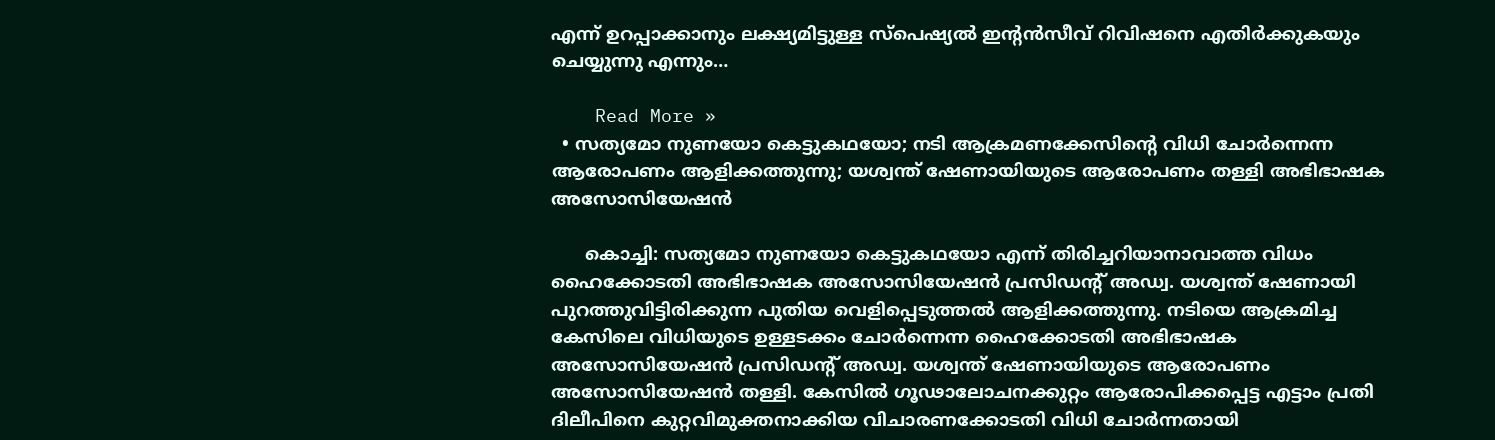എന്ന് ഉറപ്പാക്കാനും ലക്ഷ്യമിട്ടുള്ള സ്‌പെഷ്യല്‍ ഇന്റന്‍സീവ് റിവിഷനെ എതിര്‍ക്കുകയും ചെയ്യുന്നു എന്നും…

    Read More »
  • സത്യമോ നുണയോ കെട്ടുകഥയോ; നടി ആക്രമണക്കേസിന്റെ വിധി ചോര്‍ന്നെന്ന ആരോപണം ആളിക്കത്തുന്നു; യശ്വന്ത് ഷേണായിയുടെ ആരോപണം തള്ളി അഭിഭാഷക അസോസിയേഷന്‍

      കൊച്ചി: സത്യമോ നുണയോ കെട്ടുകഥയോ എന്ന് തിരിച്ചറിയാനാവാത്ത വിധം ഹൈക്കോടതി അഭിഭാഷക അസോസിയേഷന്‍ പ്രസിഡന്റ് അഡ്വ. യശ്വന്ത് ഷേണായി പുറത്തുവിട്ടിരിക്കുന്ന പുതിയ വെളിപ്പെടുത്തല്‍ ആളിക്കത്തുന്നു. നടിയെ ആക്രമിച്ച കേസിലെ വിധിയുടെ ഉള്ളടക്കം ചോര്‍ന്നെന്ന ഹൈക്കോടതി അഭിഭാഷക അസോസിയേഷന്‍ പ്രസിഡന്റ് അഡ്വ. യശ്വന്ത് ഷേണായിയുടെ ആരോപണം അസോസിയേഷന്‍ തള്ളി. കേസില്‍ ഗൂഢാലോചനക്കുറ്റം ആരോപിക്കപ്പെട്ട എട്ടാം പ്രതി ദിലീപിനെ കുറ്റവിമുക്തനാക്കിയ വിചാരണക്കോടതി വിധി ചോര്‍ന്നതായി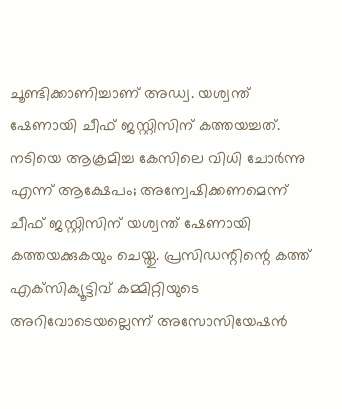ചൂണ്ടിക്കാണിച്ചാണ് അഡ്വ. യശ്വന്ത് ഷേണായി ചീഫ് ജസ്റ്റിസിന് കത്തയച്ചത്. നടിയെ ആക്രമിച്ച കേസിലെ വിധി ചോര്‍ന്നു എന്ന് ആക്ഷേപം; അന്വേഷിക്കണമെന്ന് ചീഫ് ജസ്റ്റിസിന് യശ്വന്ത് ഷേണായി കത്തയക്കുകയും ചെയ്തു. പ്രസിഡന്റിന്റെ കത്ത് എക്‌സിക്യൂട്ടിവ് കമ്മിറ്റിയുടെ അറിവോടെയല്ലെന്ന് അസോസിയേഷന്‍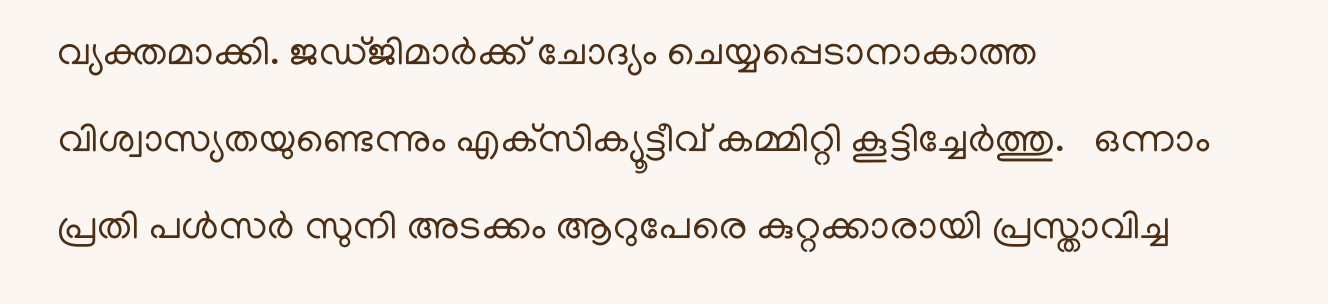വ്യക്തമാക്കി. ജഡ്ജിമാര്‍ക്ക് ചോദ്യം ചെയ്യപ്പെടാനാകാത്ത വിശ്വാസ്യതയുണ്ടെന്നും എക്‌സിക്യൂട്ടീവ് കമ്മിറ്റി കൂട്ടിച്ചേര്‍ത്തു.   ഒന്നാം പ്രതി പള്‍സര്‍ സുനി അടക്കം ആറുപേരെ കുറ്റക്കാരായി പ്രസ്താവിച്ച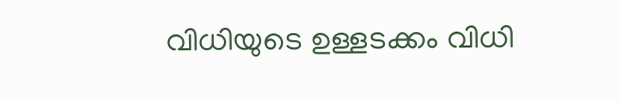വിധിയുടെ ഉള്ളടക്കം വിധി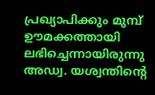പ്രഖ്യാപിക്കും മുമ്പ് ഊമക്കത്തായി ലഭിച്ചെന്നായിരുന്നു അഡ്വ. യശ്വന്തിന്റെ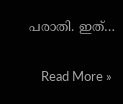പരാതി. ഇത്…

    Read More »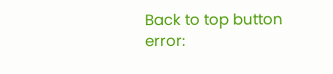Back to top button
error: